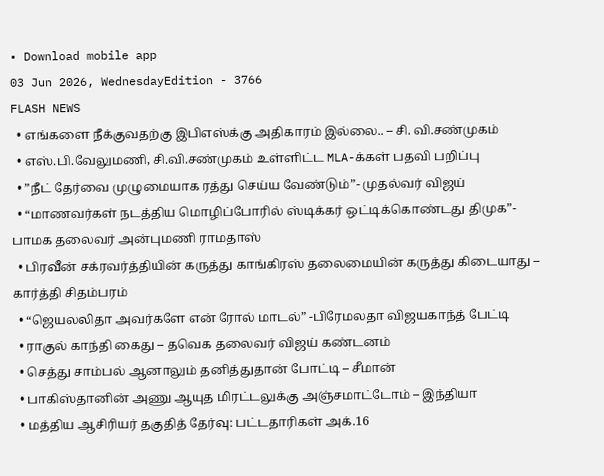• Download mobile app
03 Jun 2026, WednesdayEdition - 3766
FLASH NEWS
  • எங்களை நீக்குவதற்கு இபிஎஸ்க்கு அதிகாரம் இல்லை.. – சி. வி.சண்முகம்
  • எஸ்.பி.வேலுமணி, சி.வி.சண்முகம் உள்ளிட்ட MLA-க்கள் பதவி பறிப்பு
  • ”நீட் தேர்வை முழுமையாக ரத்து செய்ய வேண்டும்”- முதல்வர் விஜய்
  • “மாணவர்கள் நடத்திய மொழிப்போரில் ஸ்டிக்கர் ஒட்டிக்கொண்டது திமுக”- பாமக தலைவர் அன்புமணி ராமதாஸ்
  • பிரவீன் சக்ரவர்த்தியின் கருத்து காங்கிரஸ் தலைமையின் கருத்து கிடையாது – கார்த்தி சிதம்பரம்
  • “ஜெயலலிதா அவர்களே என் ரோல் மாடல்” -பிரேமலதா விஜயகாந்த் பேட்டி
  • ராகுல் காந்தி கைது – தவெக தலைவர் விஜய் கண்டனம்
  • செத்து சாம்பல் ஆனாலும் தனித்துதான் போட்டி – சீமான்
  • பாகிஸ்தானின் அணு ஆயுத மிரட்டலுக்கு அஞ்சமாட்டோம் – இந்தியா
  • மத்திய ஆசிரியர் தகுதித் தேர்வு: பட்டதாரிகள் அக்.16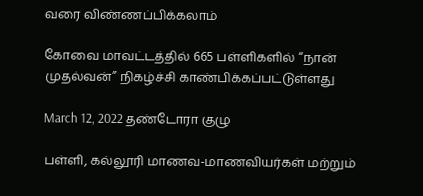வரை விண்ணப்பிக்கலாம்

கோவை மாவட்டத்தில் 665 பள்ளிகளில் ‘‘நான்‌ முதல்வன்‌” நிகழ்ச்சி காண்பிக்கப்பட்டுள்ளது

March 12, 2022 தண்டோரா குழு

பள்ளி, கல்லூரி மாணவ-மாணவியர்கள்‌ மற்றும்‌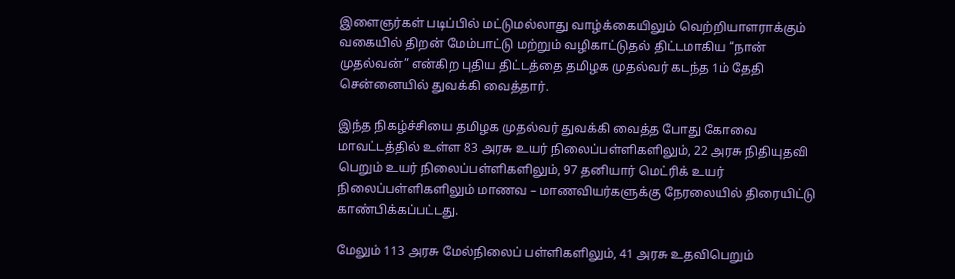இளைஞர்கள்‌ படிப்பில்‌ மட்டுமல்லாது வாழ்க்கையிலும்‌ வெற்றியாளராக்கும்‌ வகையில்‌ திறன்‌ மேம்பாட்டு மற்றும்‌ வழிகாட்டுதல்‌ திட்டமாகிய ‘‘நான்‌ முதல்வன்‌” என்கிற புதிய திட்டத்தை தமிழக முதல்வர் கடந்த 1ம் தேதி சென்னையில் துவக்கி வைத்தார்.

இந்த நிகழ்ச்சியை தமிழக முதல்வர் துவக்கி வைத்த போது கோவை மாவட்டத்தில் உள்ள 83 அரசு உயர் நிலைப்பள்ளிகளிலும், 22 அரசு நிதியுதவி பெறும் உயர் நிலைப்பள்ளிகளிலும், 97 தனியார் மெட்ரிக் உயர் நிலைப்பள்ளிகளிலும் மாணவ – மாணவியர்களுக்கு‌ நேரலையில்‌ திரையிட்டு காண்பிக்கப்பட்டது.

மேலும் 113 அரசு மேல்நிலைப் பள்ளிகளிலும், 41 அரசு உதவிபெறும்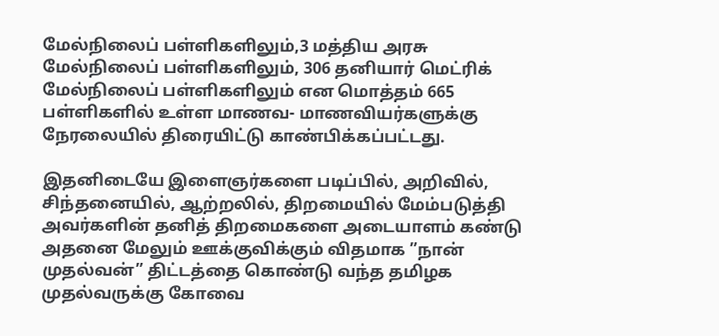மேல்நிலைப் பள்ளிகளிலும்,3 மத்திய அரசு மேல்நிலைப் பள்ளிகளிலும், 306 தனியார் மெட்ரிக் மேல்நிலைப் பள்ளிகளிலும் என மொத்தம் 665 பள்ளிகளில் உள்ள மாணவ- மாணவியர்களுக்கு‌ நேரலையில்‌ திரையிட்டு காண்பிக்கப்பட்டது.

இதனிடையே இளைஞர்களை படிப்பில்‌, அறிவில்‌, சிந்தனையில்‌, ஆற்றலில்‌, திறமையில்‌ மேம்படுத்தி அவர்களின் தனித் திறமைகளை அடையாளம் கண்டு அதனை மேலும் ஊக்குவிக்கும் விதமாக ”நான் முதல்வன்” திட்டத்தை கொண்டு வந்த தமிழக முதல்வருக்கு கோவை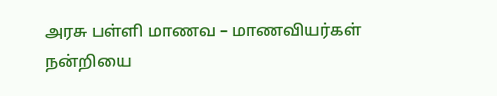அரசு பள்ளி மாணவ – மாணவியர்கள்‌ நன்றியை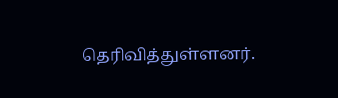தெரிவித்துள்ளனர்.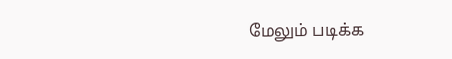மேலும் படிக்க